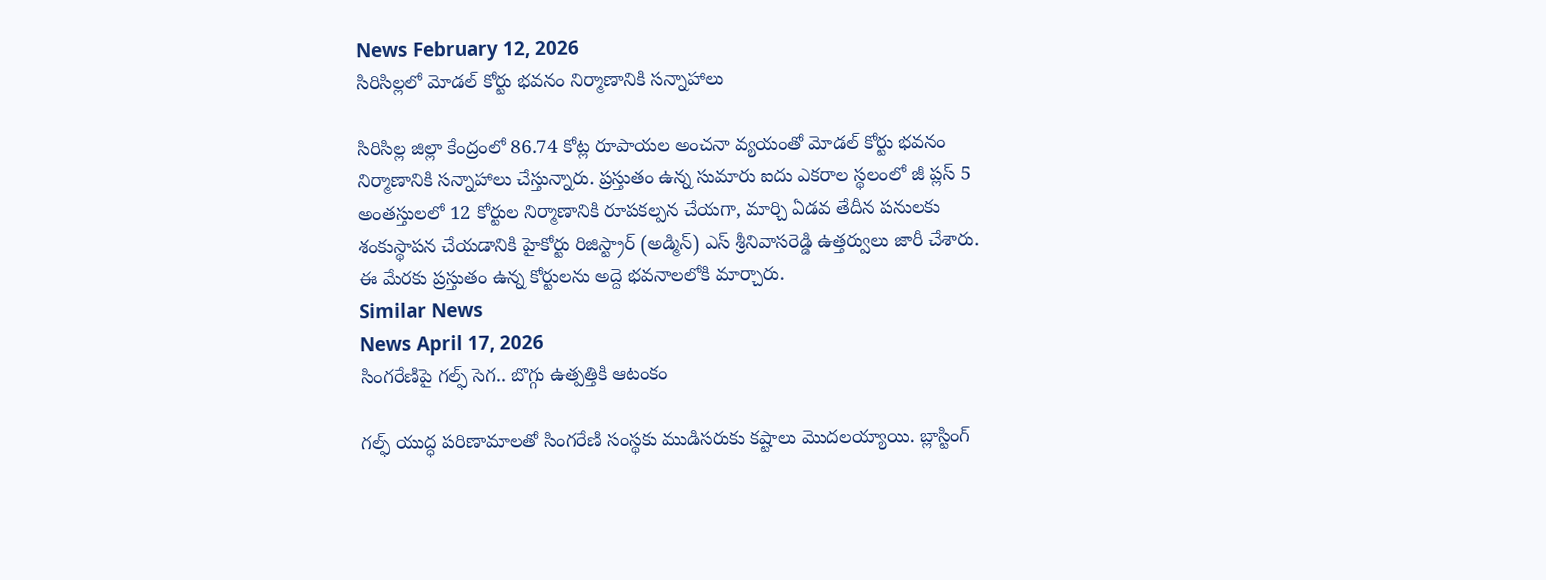News February 12, 2026
సిరిసిల్లలో మోడల్ కోర్టు భవనం నిర్మాణానికి సన్నాహాలు

సిరిసిల్ల జిల్లా కేంద్రంలో 86.74 కోట్ల రూపాయల అంచనా వ్యయంతో మోడల్ కోర్టు భవనం నిర్మాణానికి సన్నాహాలు చేస్తున్నారు. ప్రస్తుతం ఉన్న సుమారు ఐదు ఎకరాల స్థలంలో జీ ప్లస్ 5 అంతస్తులలో 12 కోర్టుల నిర్మాణానికి రూపకల్పన చేయగా, మార్చి ఏడవ తేదీన పనులకు శంకుస్థాపన చేయడానికి హైకోర్టు రిజిస్ట్రార్ (అడ్మిన్) ఎస్ శ్రీనివాసరెడ్డి ఉత్తర్వులు జారీ చేశారు. ఈ మేరకు ప్రస్తుతం ఉన్న కోర్టులను అద్దె భవనాలలోకి మార్చారు.
Similar News
News April 17, 2026
సింగరేణిపై గల్ఫ్ సెగ.. బొగ్గు ఉత్పత్తికి ఆటంకం

గల్ఫ్ యుద్ధ పరిణామాలతో సింగరేణి సంస్థకు ముడిసరుకు కష్టాలు మొదలయ్యాయి. బ్లాస్టింగ్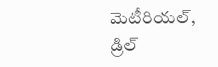మెటీరియల్, డ్రిల్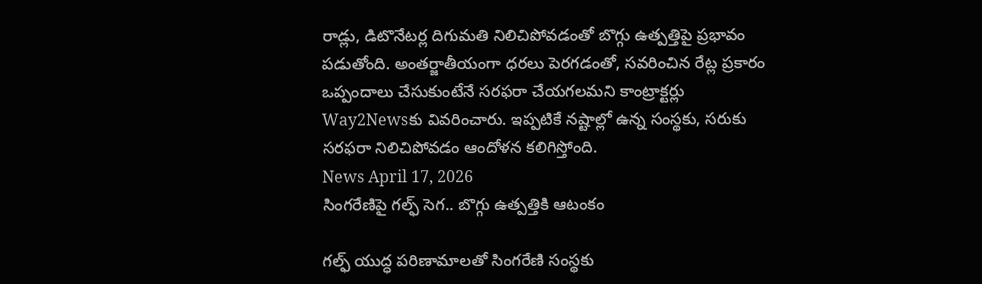రాడ్లు, డిటొనేటర్ల దిగుమతి నిలిచిపోవడంతో బొగ్గు ఉత్పత్తిపై ప్రభావం పడుతోంది. అంతర్జాతీయంగా ధరలు పెరగడంతో, సవరించిన రేట్ల ప్రకారం ఒప్పందాలు చేసుకుంటేనే సరఫరా చేయగలమని కాంట్రాక్టర్లు Way2Newsకు వివరించారు. ఇప్పటికే నష్టాల్లో ఉన్న సంస్థకు, సరుకు సరఫరా నిలిచిపోవడం ఆందోళన కలిగిస్తోంది.
News April 17, 2026
సింగరేణిపై గల్ఫ్ సెగ.. బొగ్గు ఉత్పత్తికి ఆటంకం

గల్ఫ్ యుద్ధ పరిణామాలతో సింగరేణి సంస్థకు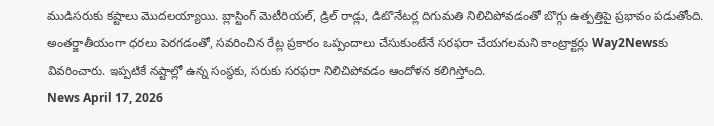ముడిసరుకు కష్టాలు మొదలయ్యాయి. బ్లాస్టింగ్ మెటీరియల్, డ్రిల్ రాడ్లు, డిటొనేటర్ల దిగుమతి నిలిచిపోవడంతో బొగ్గు ఉత్పత్తిపై ప్రభావం పడుతోంది. అంతర్జాతీయంగా ధరలు పెరగడంతో, సవరించిన రేట్ల ప్రకారం ఒప్పందాలు చేసుకుంటేనే సరఫరా చేయగలమని కాంట్రాక్టర్లు Way2Newsకు వివరించారు. ఇప్పటికే నష్టాల్లో ఉన్న సంస్థకు, సరుకు సరఫరా నిలిచిపోవడం ఆందోళన కలిగిస్తోంది.
News April 17, 2026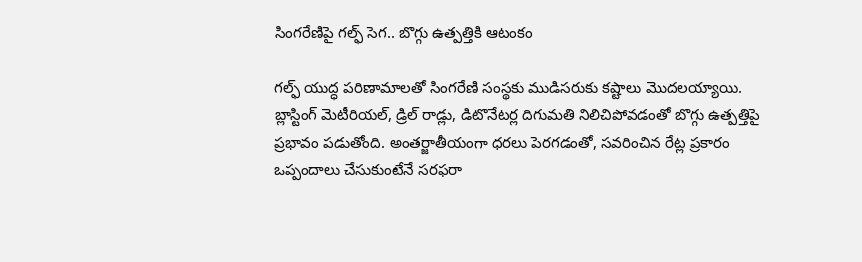సింగరేణిపై గల్ఫ్ సెగ.. బొగ్గు ఉత్పత్తికి ఆటంకం

గల్ఫ్ యుద్ధ పరిణామాలతో సింగరేణి సంస్థకు ముడిసరుకు కష్టాలు మొదలయ్యాయి. బ్లాస్టింగ్ మెటీరియల్, డ్రిల్ రాడ్లు, డిటొనేటర్ల దిగుమతి నిలిచిపోవడంతో బొగ్గు ఉత్పత్తిపై ప్రభావం పడుతోంది. అంతర్జాతీయంగా ధరలు పెరగడంతో, సవరించిన రేట్ల ప్రకారం ఒప్పందాలు చేసుకుంటేనే సరఫరా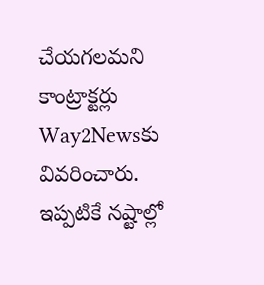చేయగలమని కాంట్రాక్టర్లు Way2Newsకు వివరించారు. ఇప్పటికే నష్టాల్లో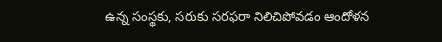ఉన్న సంస్థకు, సరుకు సరఫరా నిలిచిపోవడం ఆందోళన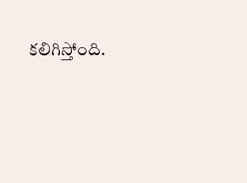కలిగిస్తోంది.